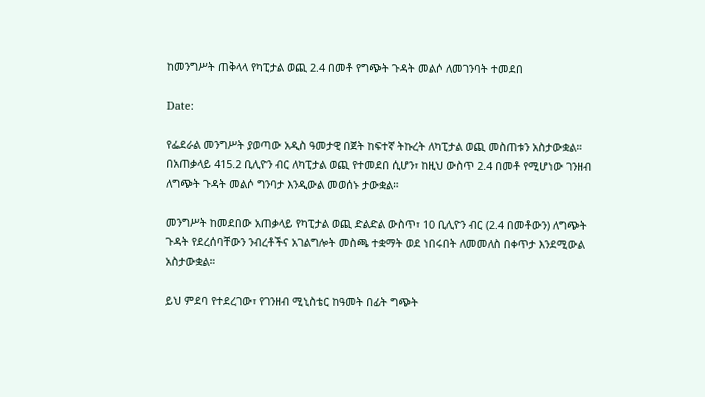ከመንግሥት ጠቅላላ የካፒታል ወጪ 2.4 በመቶ የግጭት ጉዳት መልሶ ለመገንባት ተመደበ

Date:

የፌደራል መንግሥት ያወጣው አዲስ ዓመታዊ በጀት ከፍተኛ ትኩረት ለካፒታል ወጪ መስጠቱን አስታውቋል። በአጠቃላይ 415.2 ቢሊዮን ብር ለካፒታል ወጪ የተመደበ ሲሆን፣ ከዚህ ውስጥ 2.4 በመቶ የሚሆነው ገንዘብ ለግጭት ጉዳት መልሶ ግንባታ እንዲውል መወሰኑ ታውቋል።

መንግሥት ከመደበው አጠቃላይ የካፒታል ወጪ ድልድል ውስጥ፣ 10 ቢሊዮን ብር (2.4 በመቶውን) ለግጭት ጉዳት የደረሰባቸውን ንብረቶችና አገልግሎት መስጫ ተቋማት ወደ ነበሩበት ለመመለስ በቀጥታ እንደሚውል አስታውቋል።

ይህ ምደባ የተደረገው፣ የገንዘብ ሚኒስቴር ከዓመት በፊት ግጭት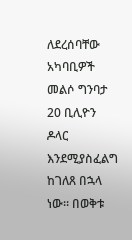ለደረሰባቸው አካባቢዎች መልሶ ግንባታ 20 ቢሊዮን ዶላር እንደሚያስፈልግ ከገለጸ በኋላ ነው። በወቅቱ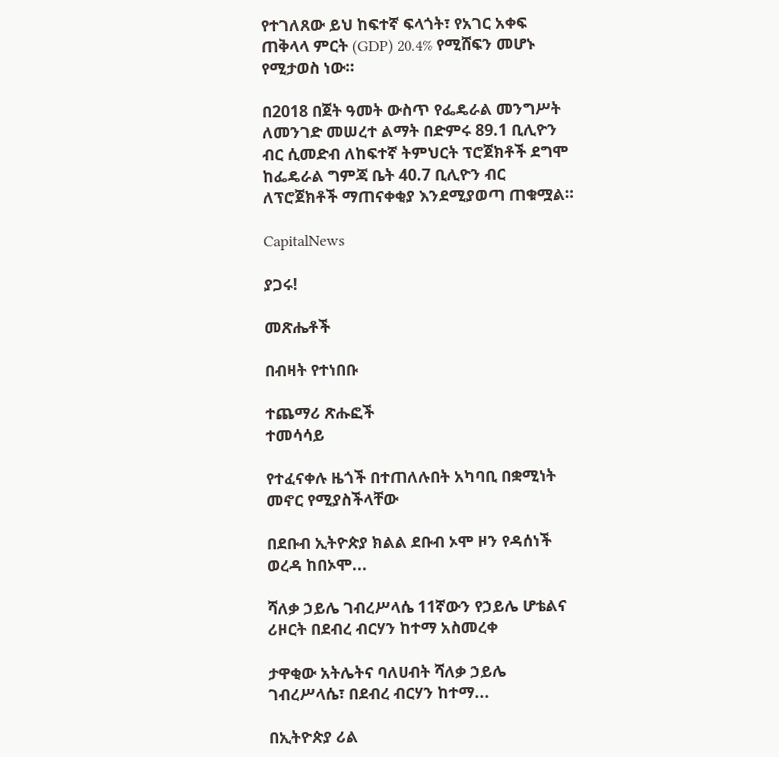የተገለጸው ይህ ከፍተኛ ፍላጎት፣ የአገር አቀፍ ጠቅላላ ምርት (GDP) 20.4% የሚሸፍን መሆኑ የሚታወስ ነው።

በ2018 በጀት ዓመት ውስጥ የፌዴራል መንግሥት ለመንገድ መሠረተ ልማት በድምሩ 89.1 ቢሊዮን ብር ሲመድብ ለከፍተኛ ትምህርት ፕሮጀክቶች ደግሞ ከፌዴራል ግምጃ ቤት 40.7 ቢሊዮን ብር ለፕሮጀክቶች ማጠናቀቂያ እንደሚያወጣ ጠቁሟል።

CapitalNews

ያጋሩ!

መጽሔቶች

በብዛት የተነበቡ

ተጨማሪ ጽሑፎች
ተመሳሳይ

የተፈናቀሉ ዜጎች በተጠለሉበት አካባቢ በቋሚነት መኖር የሚያስችላቸው

በደቡብ ኢትዮጵያ ክልል ደቡብ ኦሞ ዞን የዳሰነች ወረዳ ከበኦሞ...

ሻለቃ ኃይሌ ገብረሥላሴ 11ኛውን የኃይሌ ሆቴልና ሪዞርት በደብረ ብርሃን ከተማ አስመረቀ

ታዋቂው አትሌትና ባለሀብት ሻለቃ ኃይሌ ገብረሥላሴ፣ በደብረ ብርሃን ከተማ...

በኢትዮጵያ ሪል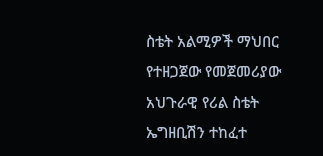ስቴት አልሚዎች ማህበር የተዘጋጀው የመጀመሪያው አህጉራዊ የሪል ስቴት ኤግዘቢሽን ተከፈተ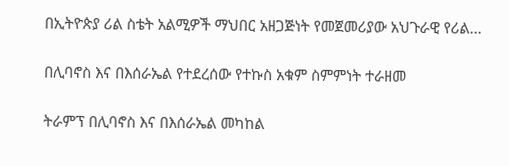በኢትዮጵያ ሪል ስቴት አልሚዎች ማህበር አዘጋጅነት የመጀመሪያው አህጉራዊ የሪል...

በሊባኖስ እና በእሰራኤል የተደረሰው የተኩስ አቁም ስምምነት ተራዘመ

ትራምፕ በሊባኖስ እና በእሰራኤል መካከል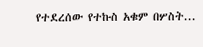የተደረሰው የተኩስ አቁም በሦስት...